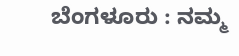ಬೆಂಗಳೂರು : ನಮ್ಮ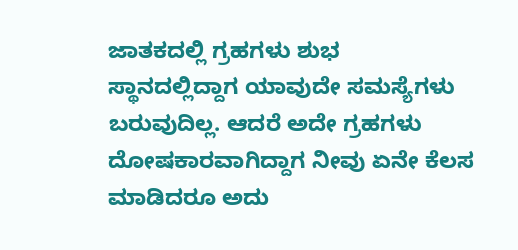ಜಾತಕದಲ್ಲಿ ಗ್ರಹಗಳು ಶುಭ ಸ್ಥಾನದಲ್ಲಿದ್ದಾಗ ಯಾವುದೇ ಸಮಸ್ಯೆಗಳು ಬರುವುದಿಲ್ಲ. ಆದರೆ ಅದೇ ಗ್ರಹಗಳು ದೋಷಕಾರವಾಗಿದ್ದಾಗ ನೀವು ಏನೇ ಕೆಲಸ ಮಾಡಿದರೂ ಅದು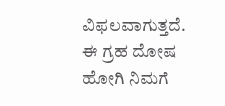ವಿಫಲವಾಗುತ್ತದೆ. ಈ ಗ್ರಹ ದೋಷ ಹೋಗಿ ನಿಮಗೆ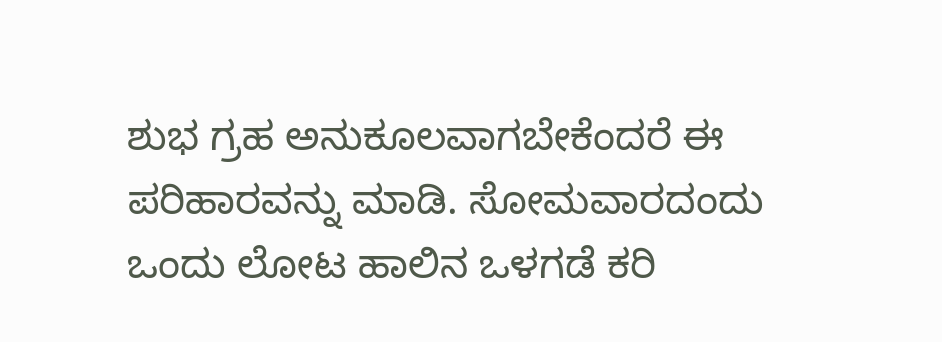ಶುಭ ಗ್ರಹ ಅನುಕೂಲವಾಗಬೇಕೆಂದರೆ ಈ ಪರಿಹಾರವನ್ನು ಮಾಡಿ. ಸೋಮವಾರದಂದು ಒಂದು ಲೋಟ ಹಾಲಿನ ಒಳಗಡೆ ಕರಿ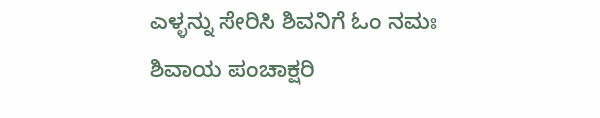ಎಳ್ಳನ್ನು ಸೇರಿಸಿ ಶಿವನಿಗೆ ಓಂ ನಮಃ ಶಿವಾಯ ಪಂಚಾಕ್ಷರಿ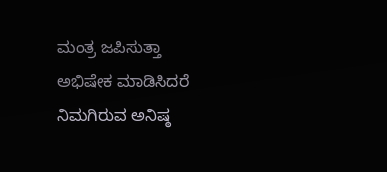ಮಂತ್ರ ಜಪಿಸುತ್ತಾ ಅಭಿಷೇಕ ಮಾಡಿಸಿದರೆ ನಿಮಗಿರುವ ಅನಿಷ್ಠ